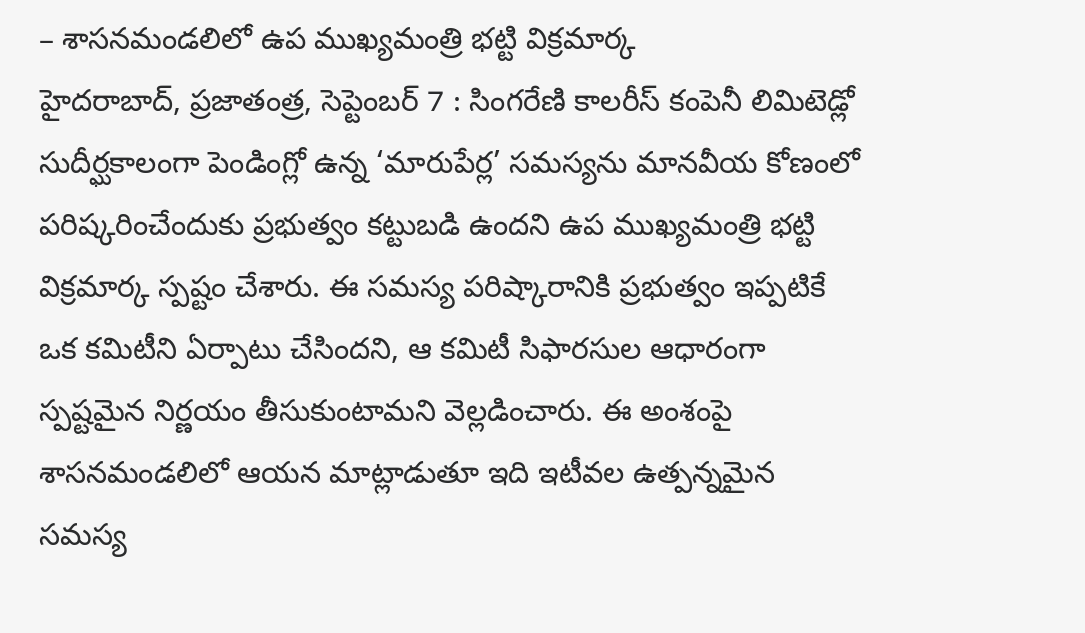– శాసనమండలిలో ఉప ముఖ్యమంత్రి భట్టి విక్రమార్క
హైదరాబాద్, ప్రజాతంత్ర, సెప్టెంబర్ 7 : సింగరేణి కాలరీస్ కంపెనీ లిమిటెడ్లో సుదీర్ఘకాలంగా పెండింగ్లో ఉన్న ‘మారుపేర్ల’ సమస్యను మానవీయ కోణంలో పరిష్కరించేందుకు ప్రభుత్వం కట్టుబడి ఉందని ఉప ముఖ్యమంత్రి భట్టి విక్రమార్క స్పష్టం చేశారు. ఈ సమస్య పరిష్కారానికి ప్రభుత్వం ఇప్పటికే ఒక కమిటీని ఏర్పాటు చేసిందని, ఆ కమిటీ సిఫారసుల ఆధారంగా స్పష్టమైన నిర్ణయం తీసుకుంటామని వెల్లడించారు. ఈ అంశంపై శాసనమండలిలో ఆయన మాట్లాడుతూ ఇది ఇటీవల ఉత్పన్నమైన సమస్య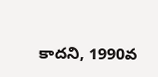కాదని, 1990వ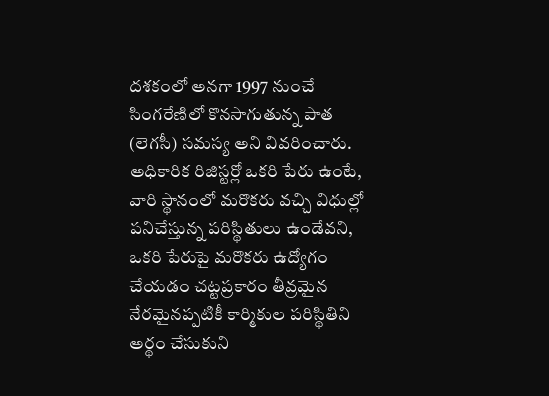దశకంలో అనగా 1997 నుంచే సింగరేణిలో కొనసాగుతున్న పాత (లెగసీ) సమస్య అని వివరించారు. అధికారిక రిజిస్టర్లో ఒకరి పేరు ఉంటే, వారి స్థానంలో మరొకరు వచ్చి విధుల్లో పనిచేస్తున్న పరిస్థితులు ఉండేవని, ఒకరి పేరుపై మరొకరు ఉద్యోగం చేయడం చట్టప్రకారం తీవ్రమైన నేరమైనప్పటికీ కార్మికుల పరిస్థితిని అర్థం చేసుకుని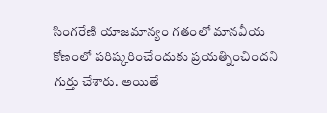సింగరేణి యాజమాన్యం గతంలో మానవీయ కోణంలో పరిష్కరించేందుకు ప్రయత్నించిందని గుర్తు చేశారు. అయితే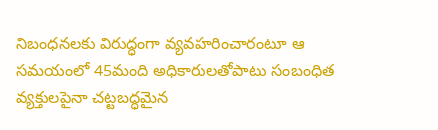నిబంధనలకు విరుద్ధంగా వ్యవహరించారంటూ ఆ సమయంలో 45మంది అధికారులతోపాటు సంబంధిత వ్యక్తులపైనా చట్టబద్ధమైన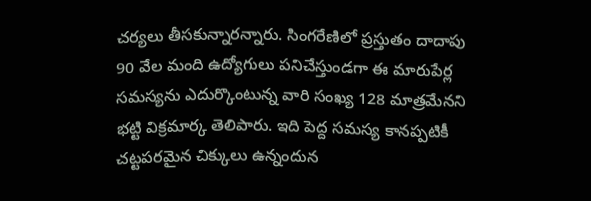చర్యలు తీసకున్నారన్నారు. సింగరేణిలో ప్రస్తుతం దాదాపు 90 వేల మంది ఉద్యోగులు పనిచేస్తుండగా ఈ మారుపేర్ల సమస్యను ఎదుర్కొంటున్న వారి సంఖ్య 128 మాత్రమేనని భట్టి విక్రమార్క తెలిపారు. ఇది పెద్ద సమస్య కానప్పటికీ చట్టపరమైన చిక్కులు ఉన్నందున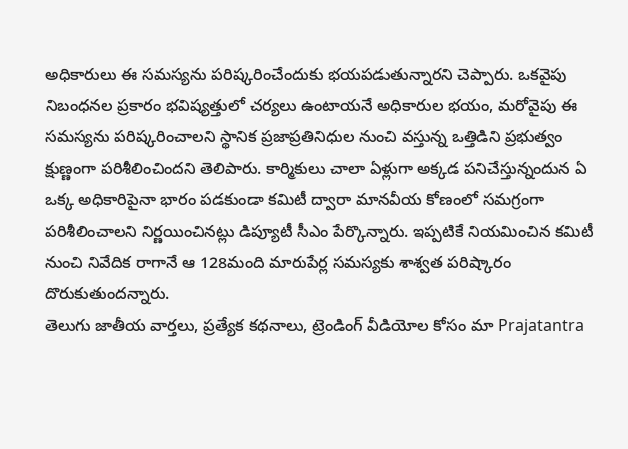అధికారులు ఈ సమస్యను పరిష్కరించేందుకు భయపడుతున్నారని చెప్పారు. ఒకవైపు నిబంధనల ప్రకారం భవిష్యత్తులో చర్యలు ఉంటాయనే అధికారుల భయం, మరోవైపు ఈ సమస్యను పరిష్కరించాలని స్థానిక ప్రజాప్రతినిధుల నుంచి వస్తున్న ఒత్తిడిని ప్రభుత్వం క్షుణ్ణంగా పరిశీలించిందని తెలిపారు. కార్మికులు చాలా ఏళ్లుగా అక్కడ పనిచేస్తున్నందున ఏ ఒక్క అధికారిపైనా భారం పడకుండా కమిటీ ద్వారా మానవీయ కోణంలో సమగ్రంగా పరిశీలించాలని నిర్ణయించినట్లు డిప్యూటీ సీఎం పేర్కొన్నారు. ఇప్పటికే నియమించిన కమిటీ నుంచి నివేదిక రాగానే ఆ 128మంది మారుపేర్ల సమస్యకు శాశ్వత పరిష్కారం దొరుకుతుందన్నారు.
తెలుగు జాతీయ వార్తలు, ప్రత్యేక కథనాలు, ట్రెండింగ్ వీడియోల కోసం మా Prajatantra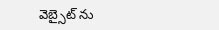వెబ్సైట్ ను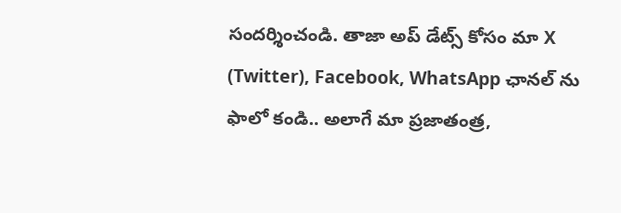సందర్శించండి. తాజా అప్ డేట్స్ కోసం మా X (Twitter), Facebook, WhatsApp ఛానల్ ను ఫాలో కండి.. అలాగే మా ప్రజాతంత్ర,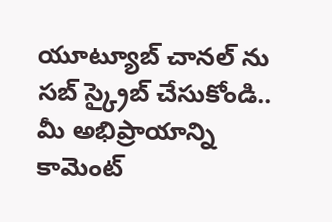యూట్యూబ్ చానల్ ను సబ్ స్క్రైబ్ చేసుకోండి.. మీ అభిప్రాయాన్ని కామెంట్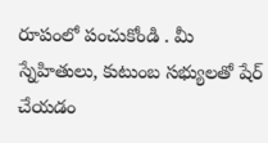రూపంలో పంచుకోండి . మీ స్నేహితులు, కుటుంబ సభ్యులతో షేర్ చేయడం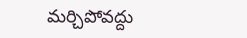మర్చిపోవద్దు